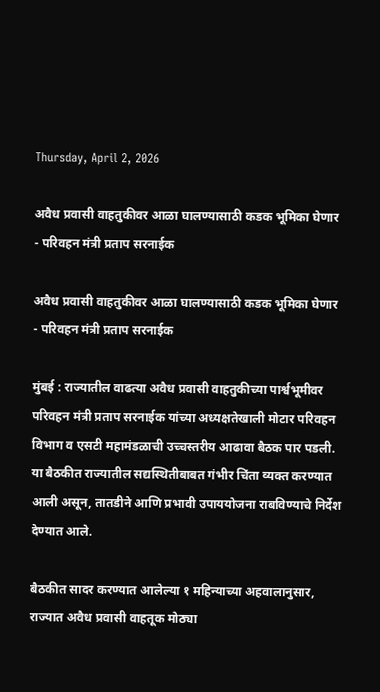Thursday, April 2, 2026

अवैध प्रवासी वाहतुकीवर आळा घालण्यासाठी कडक भूमिका घेणार - परिवहन मंत्री प्रताप सरनाईक

अवैध प्रवासी वाहतुकीवर आळा घालण्यासाठी कडक भूमिका घेणार - परिवहन मंत्री प्रताप सरनाईक

मुंबई : राज्यातील वाढत्या अवैध प्रवासी वाहतुकीच्या पार्श्वभूमीवर परिवहन मंत्री प्रताप सरनाईक यांच्या अध्यक्षतेखाली मोटार परिवहन विभाग व एसटी महामंडळाची उच्चस्तरीय आढावा बैठक पार पडली. या बैठकीत राज्यातील सद्यस्थितीबाबत गंभीर चिंता व्यक्त करण्यात आली असून, तातडीने आणि प्रभावी उपाययोजना राबविण्याचे निर्देश देण्यात आले.

बैठकीत सादर करण्यात आलेल्या १ महिन्याच्या अहवालानुसार, राज्यात अवैध प्रवासी वाहतूक मोठ्या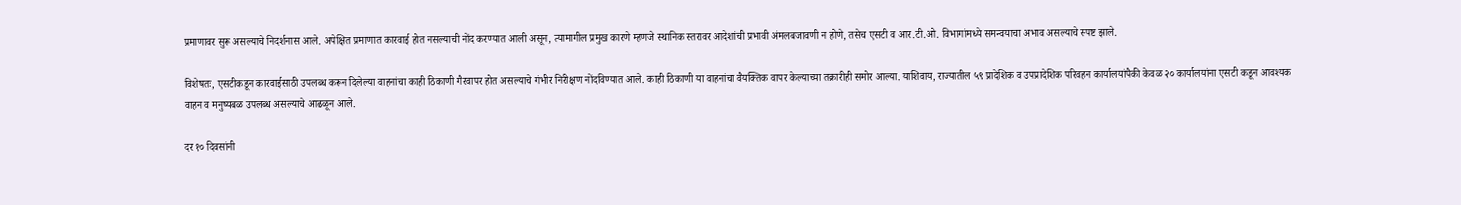प्रमाणावर सुरू असल्याचे निदर्शनास आले. अपेक्षित प्रमाणात कारवाई होत नसल्याची नोंद करण्यात आली असून, त्यामागील प्रमुख कारणे म्हणजे स्थानिक स्तरावर आदेशांची प्रभावी अंमलबजावणी न होणे, तसेच एसटी व आर.टी.ओ. विभागांमध्ये समन्वयाचा अभाव असल्याचे स्पष्ट झाले.

विशेषतः, एसटीकडून कारवाईसाठी उपलब्ध करून दिलेल्या वाहनांचा काही ठिकाणी गैरवापर होत असल्याचे गंभीर निरीक्षण नोंदविण्यात आले. काही ठिकाणी या वाहनांचा वैयक्तिक वापर केल्याच्या तक्रारीही समोर आल्या. याशिवाय, राज्यातील ५९ प्रादेशिक व उपप्रादेशिक परिवहन कार्यालयांपैकी केवळ २० कार्यालयांना एसटी कडून आवश्यक वाहन व मनुष्यबळ उपलब्ध असल्याचे आढळून आले.

दर १० दिवसांनी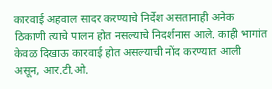कारवाई अहवाल सादर करण्याचे निर्देश असतानाही अनेक ठिकाणी त्याचे पालन होत नसल्याचे निदर्शनास आले. काही भागांत केवळ दिखाऊ कारवाई होत असल्याची नोंद करण्यात आली असून, आर.टी.ओ.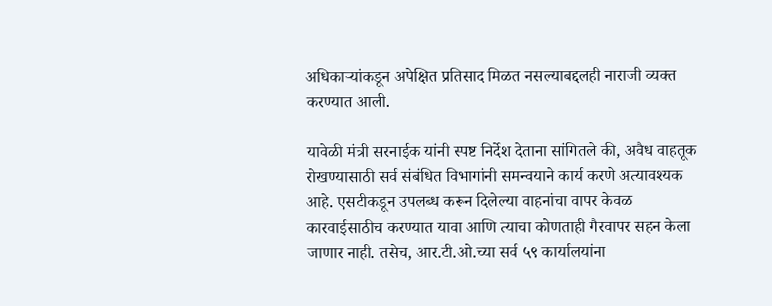अधिकाऱ्यांकडून अपेक्षित प्रतिसाद मिळत नसल्याबद्दलही नाराजी व्यक्त करण्यात आली.

यावेळी मंत्री सरनाईक यांनी स्पष्ट निर्देश देताना सांगितले की, अवैध वाहतूक रोखण्यासाठी सर्व संबंधित विभागांनी समन्वयाने कार्य करणे अत्यावश्यक आहे. एसटीकडून उपलब्ध करून दिलेल्या वाहनांचा वापर केवळ कारवाईसाठीच करण्यात यावा आणि त्याचा कोणताही गैरवापर सहन केला जाणार नाही. तसेच, आर.टी.ओ.च्या सर्व ५९ कार्यालयांना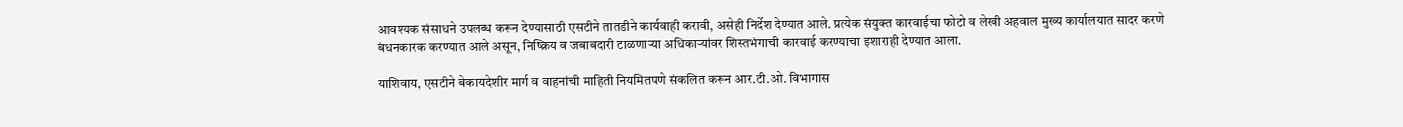आवश्यक संसाधने उपलब्ध करून देण्यासाठी एसटीने तातडीने कार्यवाही करावी, असेही निर्देश देण्यात आले. प्रत्येक संयुक्त कारवाईचा फोटो व लेखी अहवाल मुख्य कार्यालयात सादर करणे बंधनकारक करण्यात आले असून, निष्क्रिय व जबाबदारी टाळणाऱ्या अधिकाऱ्यांवर शिस्तभंगाची कारवाई करण्याचा इशाराही देण्यात आला.

याशिवाय, एसटीने बेकायदेशीर मार्ग व वाहनांची माहिती नियमितपणे संकलित करून आर.टी.ओ. विभागास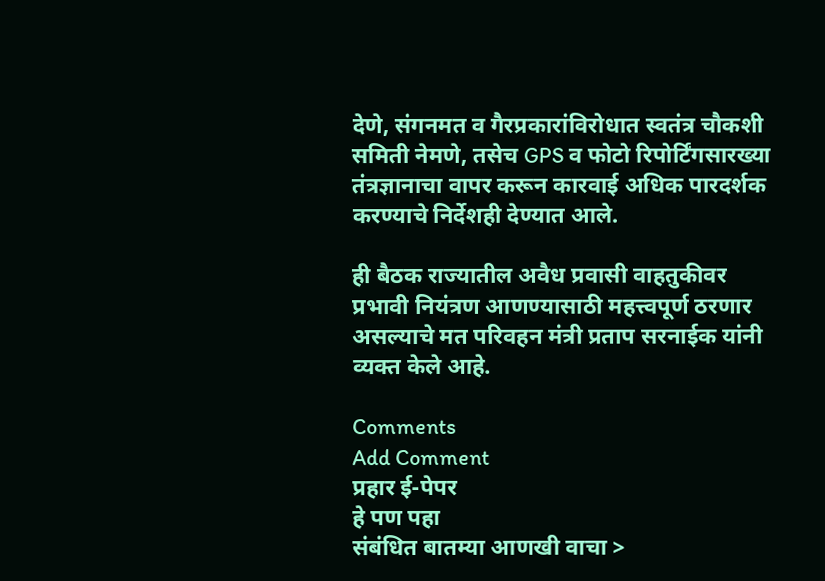देणे, संगनमत व गैरप्रकारांविरोधात स्वतंत्र चौकशी समिती नेमणे, तसेच GPS व फोटो रिपोर्टिंगसारख्या तंत्रज्ञानाचा वापर करून कारवाई अधिक पारदर्शक करण्याचे निर्देशही देण्यात आले.

ही बैठक राज्यातील अवैध प्रवासी वाहतुकीवर प्रभावी नियंत्रण आणण्यासाठी महत्त्वपूर्ण ठरणार असल्याचे मत परिवहन मंत्री प्रताप सरनाईक यांनी व्यक्त केले आहे.

Comments
Add Comment
प्रहार ई-पेपर
हे पण पहा
संबंधित बातम्या आणखी वाचा >